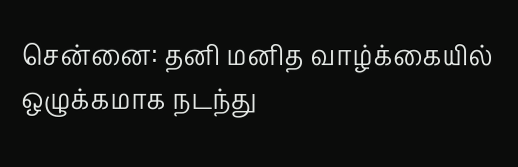சென்னை: தனி மனித வாழ்க்கையில் ஒழுக்கமாக நடந்து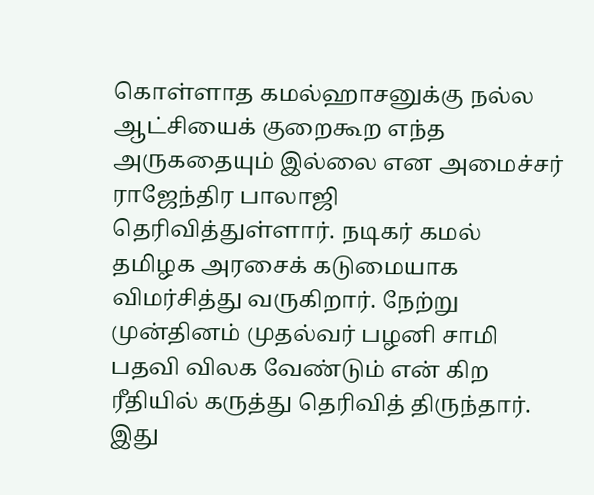கொள்ளாத கமல்ஹாசனுக்கு நல்ல ஆட்சியைக் குறைகூற எந்த அருகதையும் இல்லை என அமைச்சர் ராஜேந்திர பாலாஜி தெரிவித்துள்ளார். நடிகர் கமல் தமிழக அரசைக் கடுமையாக விமர்சித்து வருகிறார். நேற்று முன்தினம் முதல்வர் பழனி சாமி பதவி விலக வேண்டும் என் கிற ரீதியில் கருத்து தெரிவித் திருந்தார். இது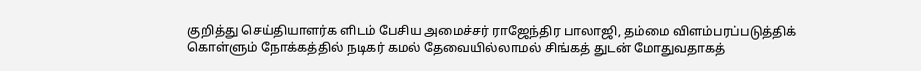குறித்து செய்தியாளர்க ளிடம் பேசிய அமைச்சர் ராஜேந்திர பாலாஜி, தம்மை விளம்பரப்படுத்திக் கொள்ளும் நோக்கத்தில் நடிகர் கமல் தேவையில்லாமல் சிங்கத் துடன் மோதுவதாகத்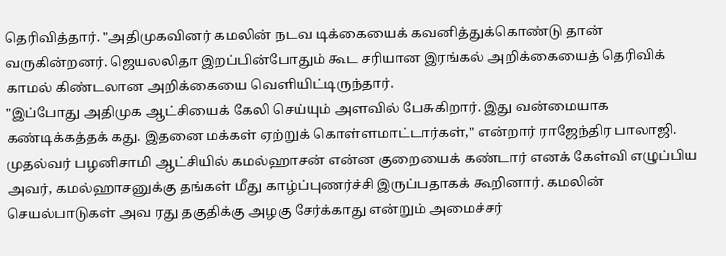தெரிவித்தார். "அதிமுகவினர் கமலின் நடவ டிக்கையைக் கவனித்துக்கொண்டு தான் வருகின்றனர். ஜெயலலிதா இறப்பின்போதும் கூட சரியான இரங்கல் அறிக்கையைத் தெரிவிக் காமல் கிண்டலான அறிக்கையை வெளியிட்டிருந்தார்.
"இப்போது அதிமுக ஆட்சியைக் கேலி செய்யும் அளவில் பேசுகிறார். இது வன்மையாக கண்டிக்கத்தக் கது. இதனை மக்கள் ஏற்றுக் கொள்ளமாட்டார்கள்," என்றார் ராஜேந்திர பாலாஜி. முதல்வர் பழனிசாமி ஆட்சியில் கமல்ஹாசன் என்ன குறையைக் கண்டார் எனக் கேள்வி எழுப்பிய அவர், கமல்ஹாசனுக்கு தங்கள் மீது காழ்ப்புணர்ச்சி இருப்பதாகக் கூறினார். கமலின் செயல்பாடுகள் அவ ரது தகுதிக்கு அழகு சேர்க்காது என்றும் அமைச்சர்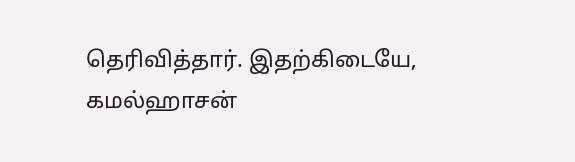தெரிவித்தார். இதற்கிடையே, கமல்ஹாசன்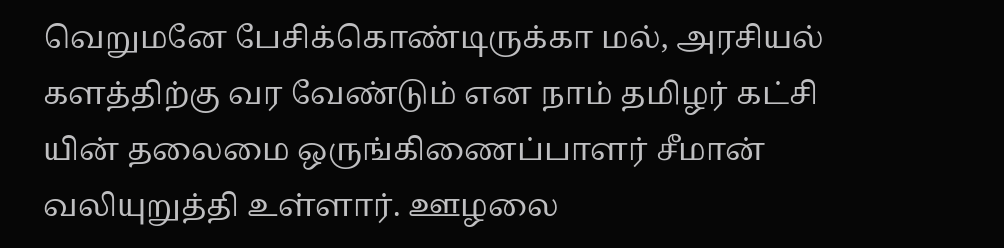வெறுமனே பேசிக்கொண்டிருக்கா மல், அரசியல் களத்திற்கு வர வேண்டும் என நாம் தமிழர் கட்சி யின் தலைமை ஒருங்கிணைப்பாளர் சீமான் வலியுறுத்தி உள்ளார். ஊழலை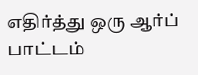எதிர்த்து ஒரு ஆர்ப் பாட்டம்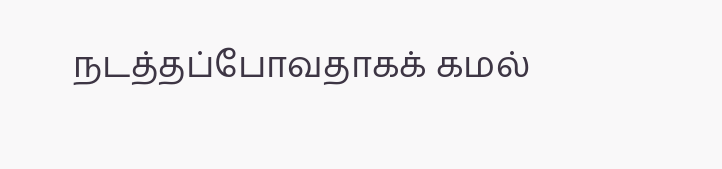நடத்தப்போவதாகக் கமல்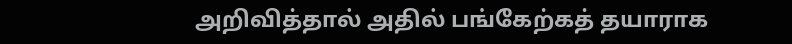அறிவித்தால் அதில் பங்கேற்கத் தயாராக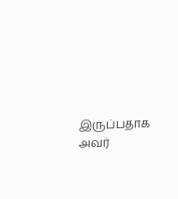இருப்பதாக அவர்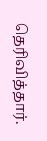தெரிவித்தார்.